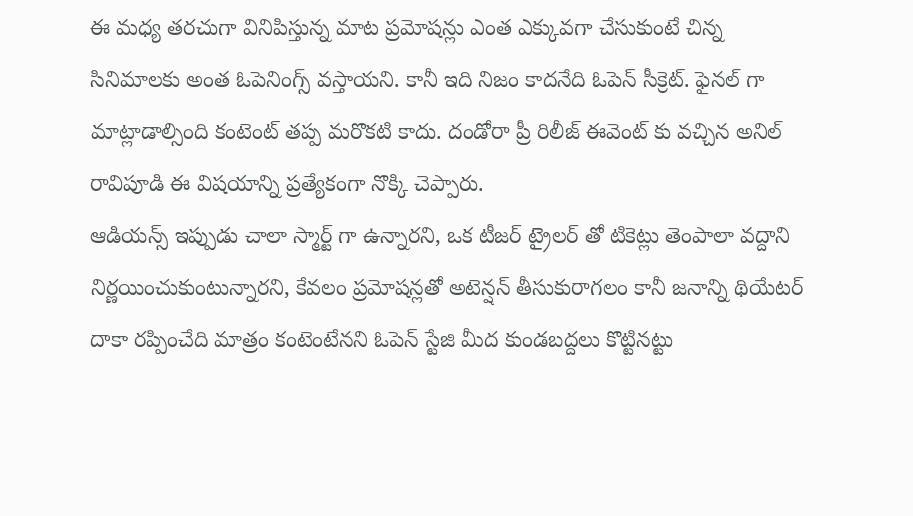ఈ మధ్య తరచుగా వినిపిస్తున్న మాట ప్రమోషన్లు ఎంత ఎక్కువగా చేసుకుంటే చిన్న సినిమాలకు అంత ఓపెనింగ్స్ వస్తాయని. కానీ ఇది నిజం కాదనేది ఓపెన్ సీక్రెట్. ఫైనల్ గా మాట్లాడాల్సింది కంటెంట్ తప్ప మరొకటి కాదు. దండోరా ప్రీ రిలీజ్ ఈవెంట్ కు వచ్చిన అనిల్ రావిపూడి ఈ విషయాన్ని ప్రత్యేకంగా నొక్కి చెప్పారు.
ఆడియన్స్ ఇప్పుడు చాలా స్మార్ట్ గా ఉన్నారని, ఒక టీజర్ ట్రైలర్ తో టికెట్లు తెంపాలా వద్దాని నిర్ణయించుకుంటున్నారని, కేవలం ప్రమోషన్లతో అటెన్షన్ తీసుకురాగలం కానీ జనాన్ని థియేటర్ దాకా రప్పించేది మాత్రం కంటెంటేనని ఓపెన్ స్టేజి మీద కుండబద్దలు కొట్టినట్టు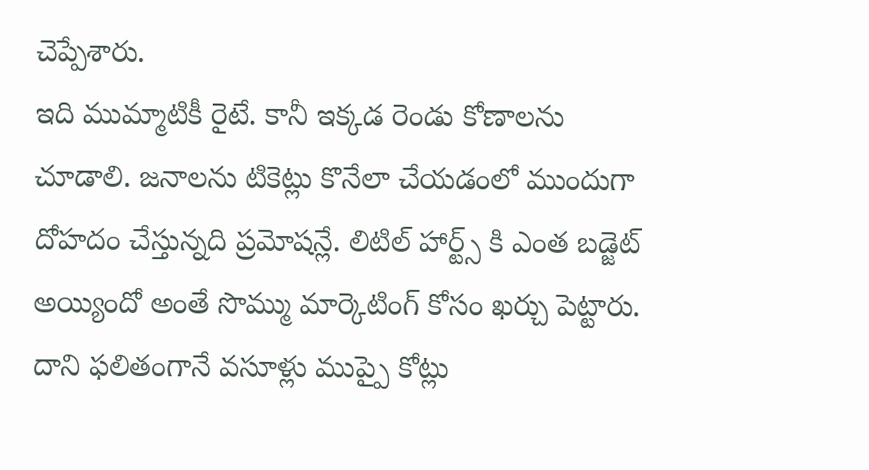చెప్పేశారు.
ఇది ముమ్మాటికీ రైటే. కానీ ఇక్కడ రెండు కోణాలను చూడాలి. జనాలను టికెట్లు కొనేలా చేయడంలో ముందుగా దోహదం చేస్తున్నది ప్రమోషన్లే. లిటిల్ హార్ట్స్ కి ఎంత బడ్జెట్ అయ్యిందో అంతే సొమ్ము మార్కెటింగ్ కోసం ఖర్చు పెట్టారు. దాని ఫలితంగానే వసూళ్లు ముప్పై కోట్లు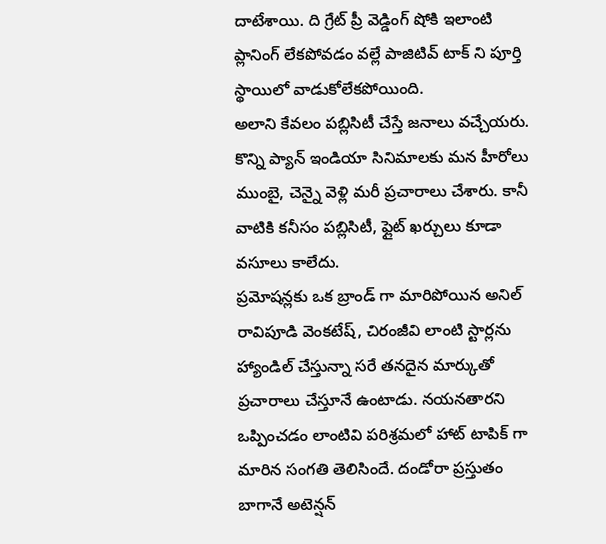దాటేశాయి. ది గ్రేట్ ప్రీ వెడ్డింగ్ షోకి ఇలాంటి ప్లానింగ్ లేకపోవడం వల్లే పాజిటివ్ టాక్ ని పూర్తి స్థాయిలో వాడుకోలేకపోయింది.
అలాని కేవలం పబ్లిసిటీ చేస్తే జనాలు వచ్చేయరు. కొన్ని ప్యాన్ ఇండియా సినిమాలకు మన హీరోలు ముంబై, చెన్నై వెళ్లి మరీ ప్రచారాలు చేశారు. కానీ వాటికి కనీసం పబ్లిసిటీ, ఫ్లైట్ ఖర్చులు కూడా వసూలు కాలేదు.
ప్రమోషన్లకు ఒక బ్రాండ్ గా మారిపోయిన అనిల్ రావిపూడి వెంకటేష్, చిరంజీవి లాంటి స్టార్లను హ్యాండిల్ చేస్తున్నా సరే తనదైన మార్కుతో ప్రచారాలు చేస్తూనే ఉంటాడు. నయనతారని ఒప్పించడం లాంటివి పరిశ్రమలో హాట్ టాపిక్ గా మారిన సంగతి తెలిసిందే. దండోరా ప్రస్తుతం బాగానే అటెన్షన్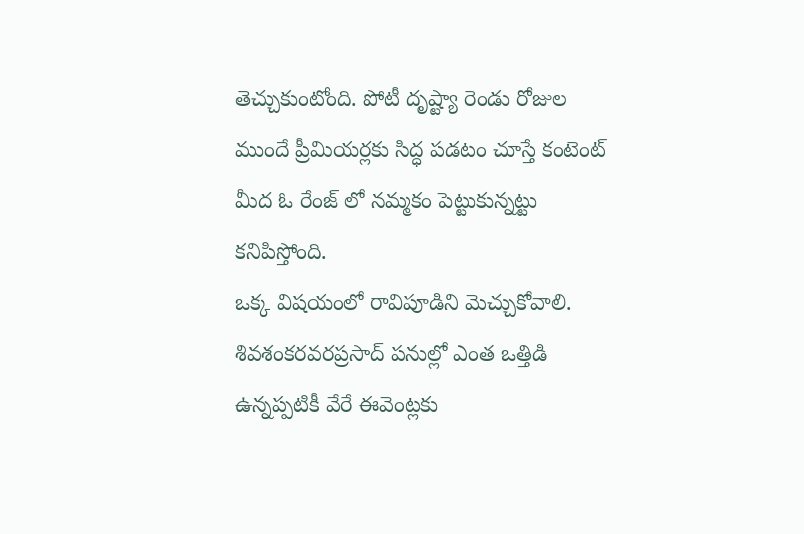తెచ్చుకుంటోంది. పోటీ దృష్ట్యా రెండు రోజుల ముందే ప్రీమియర్లకు సిద్ధ పడటం చూస్తే కంటెంట్ మీద ఓ రేంజ్ లో నమ్మకం పెట్టుకున్నట్టు కనిపిస్తోంది.
ఒక్క విషయంలో రావిపూడిని మెచ్చుకోవాలి. శివశంకరవరప్రసాద్ పనుల్లో ఎంత ఒత్తిడి ఉన్నప్పటికీ వేరే ఈవెంట్లకు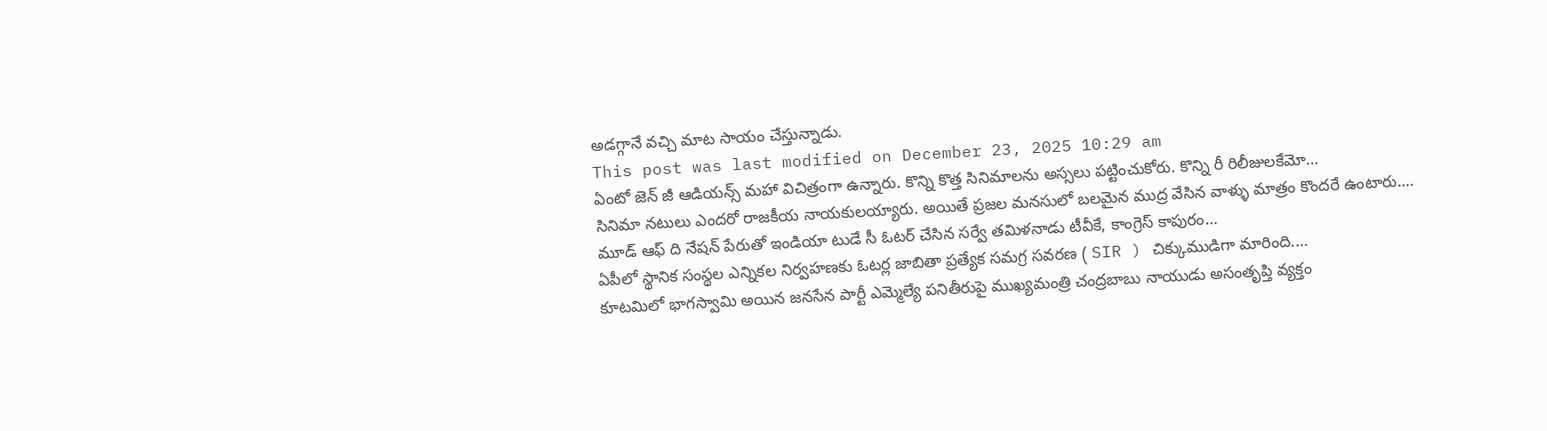అడగ్గానే వచ్చి మాట సాయం చేస్తున్నాడు.
This post was last modified on December 23, 2025 10:29 am
ఏంటో జెన్ జీ ఆడియన్స్ మహా విచిత్రంగా ఉన్నారు. కొన్ని కొత్త సినిమాలను అస్సలు పట్టించుకోరు. కొన్ని రీ రిలీజులకేమో…
సినిమా నటులు ఎందరో రాజకీయ నాయకులయ్యారు. అయితే ప్రజల మనసులో బలమైన ముద్ర వేసిన వాళ్ళు మాత్రం కొందరే ఉంటారు.…
మూడ్ ఆఫ్ ది నేషన్ పేరుతో ఇండియా టుడే సీ ఓటర్ చేసిన సర్వే తమిళనాడు టీవీకే, కాంగ్రెస్ కాపురం…
ఏపీలో స్థానిక సంస్థల ఎన్నికల నిర్వహణకు ఓటర్ల జాబితా ప్రత్యేక సమగ్ర సవరణ ( SIR ) చిక్కుముడిగా మారింది.…
కూటమిలో భాగస్వామి అయిన జనసేన పార్టీ ఎమ్మెల్యే పనితీరుపై ముఖ్యమంత్రి చంద్రబాబు నాయుడు అసంతృప్తి వ్యక్తం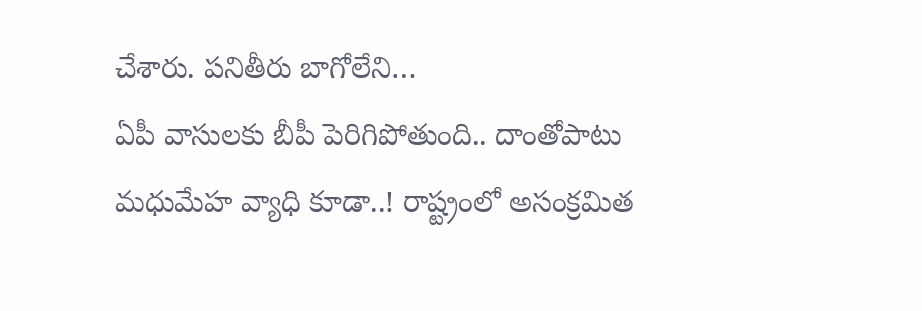చేశారు. పనితీరు బాగోలేని…
ఏపీ వాసులకు బీపీ పెరిగిపోతుంది.. దాంతోపాటు మధుమేహ వ్యాధి కూడా..! రాష్ట్రంలో అసంక్రమిత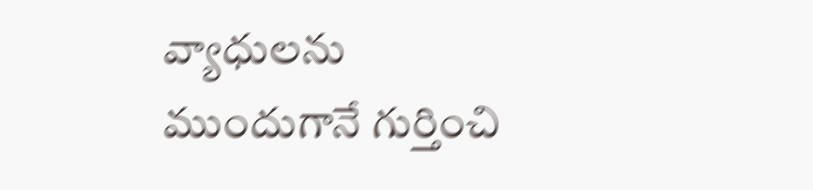వ్యాధులను ముందుగానే గుర్తించి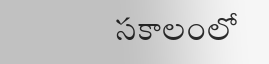సకాలంలో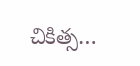చికిత్స…